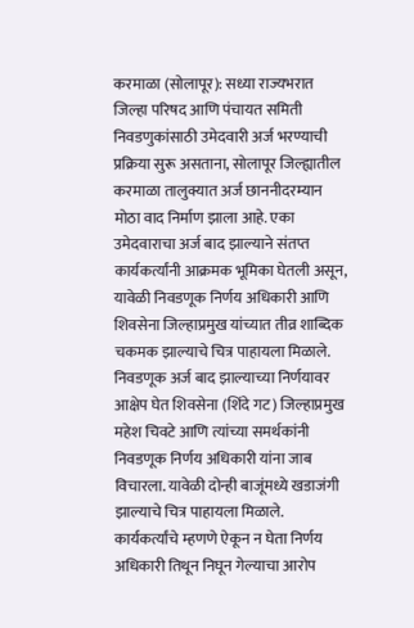करमाळा (सोलापूर): सध्या राज्यभरात जिल्हा परिषद आणि पंचायत समिती निवडणुकांसाठी उमेदवारी अर्ज भरण्याची प्रक्रिया सुरू असताना, सोलापूर जिल्ह्यातील करमाळा तालुक्यात अर्ज छाननीदरम्यान मोठा वाद निर्माण झाला आहे. एका उमेदवाराचा अर्ज बाद झाल्याने संतप्त कार्यकर्त्यांनी आक्रमक भूमिका घेतली असून, यावेळी निवडणूक निर्णय अधिकारी आणि शिवसेना जिल्हाप्रमुख यांच्यात तीव्र शाब्दिक चकमक झाल्याचे चित्र पाहायला मिळाले.
निवडणूक अर्ज बाद झाल्याच्या निर्णयावर आक्षेप घेत शिवसेना (शिंदे गट) जिल्हाप्रमुख महेश चिवटे आणि त्यांच्या समर्थकांनी निवडणूक निर्णय अधिकारी यांना जाब विचारला. यावेळी दोन्ही बाजूंमध्ये खडाजंगी झाल्याचे चित्र पाहायला मिळाले. कार्यकर्त्यांचे म्हणणे ऐकून न घेता निर्णय अधिकारी तिथून निघून गेल्याचा आरोप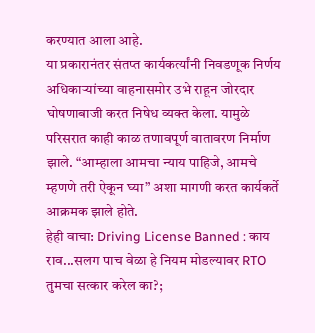करण्यात आला आहे.
या प्रकारानंतर संतप्त कार्यकर्त्यांनी निवडणूक निर्णय अधिकाऱ्यांच्या वाहनासमोर उभे राहून जोरदार घोषणाबाजी करत निषेध व्यक्त केला. यामुळे परिसरात काही काळ तणावपूर्ण वातावरण निर्माण झाले. “आम्हाला आमचा न्याय पाहिजे, आमचे म्हणणे तरी ऐकून घ्या” अशा मागणी करत कार्यकर्ते आक्रमक झाले होते.
हेही वाचा: Driving License Banned : काय राव...सलग पाच वेळा हे नियम मोडल्यावर RTO तुमचा सत्कार करेल का?;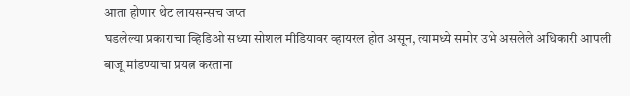आता होणार थेट लायसन्सच जप्त
घडलेल्या प्रकाराचा व्हिडिओ सध्या सोशल मीडियावर व्हायरल होत असून, त्यामध्ये समोर उभे असलेले अधिकारी आपली बाजू मांडण्याचा प्रयत्न करताना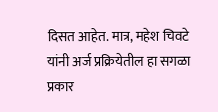दिसत आहेत. मात्र, महेश चिवटे यांनी अर्ज प्रक्रियेतील हा सगळा प्रकार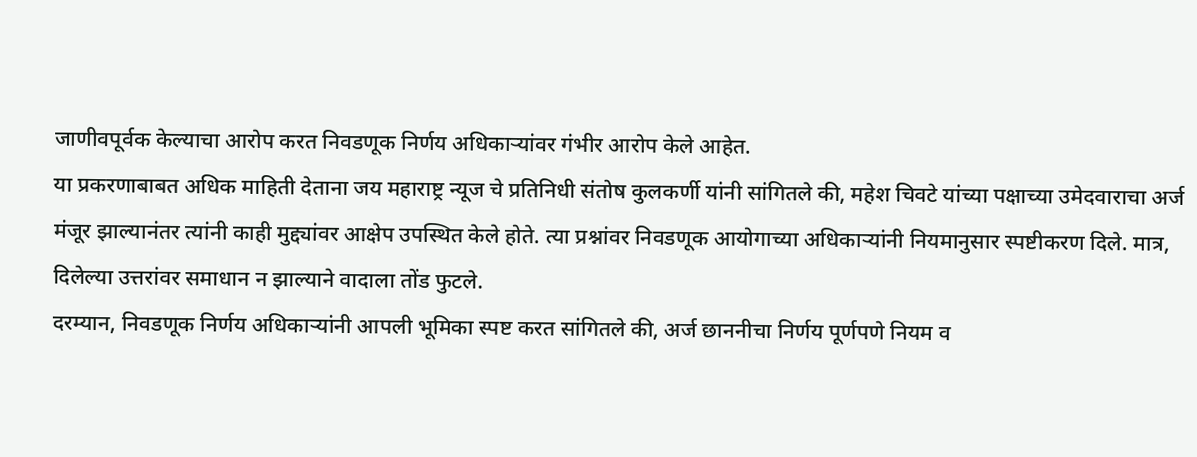जाणीवपूर्वक केल्याचा आरोप करत निवडणूक निर्णय अधिकाऱ्यांवर गंभीर आरोप केले आहेत.
या प्रकरणाबाबत अधिक माहिती देताना जय महाराष्ट्र न्यूज चे प्रतिनिधी संतोष कुलकर्णी यांनी सांगितले की, महेश चिवटे यांच्या पक्षाच्या उमेदवाराचा अर्ज मंजूर झाल्यानंतर त्यांनी काही मुद्द्यांवर आक्षेप उपस्थित केले होते. त्या प्रश्नांवर निवडणूक आयोगाच्या अधिकाऱ्यांनी नियमानुसार स्पष्टीकरण दिले. मात्र, दिलेल्या उत्तरांवर समाधान न झाल्याने वादाला तोंड फुटले.
दरम्यान, निवडणूक निर्णय अधिकाऱ्यांनी आपली भूमिका स्पष्ट करत सांगितले की, अर्ज छाननीचा निर्णय पूर्णपणे नियम व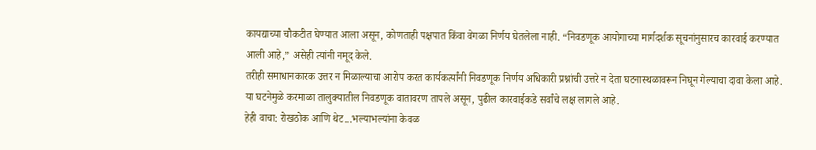कायद्याच्या चौकटीत घेण्यात आला असून, कोणताही पक्षपात किंवा वेगळा निर्णय घेतलेला नाही. “निवडणूक आयोगाच्या मार्गदर्शक सूचनांनुसारच कारवाई करण्यात आली आहे,” असेही त्यांनी नमूद केले.
तरीही समाधानकारक उत्तर न मिळाल्याचा आरोप करत कार्यकर्त्यांनी निवडणूक निर्णय अधिकारी प्रश्नांची उत्तरे न देता घटनास्थळावरून निघून गेल्याचा दावा केला आहे. या घटनेमुळे करमाळा तालुक्यातील निवडणूक वातावरण तापले असून, पुढील कारवाईकडे सर्वांचे लक्ष लागले आहे.
हेही वाचा: रोखठोक आणि थेट...भल्याभल्यांना केवळ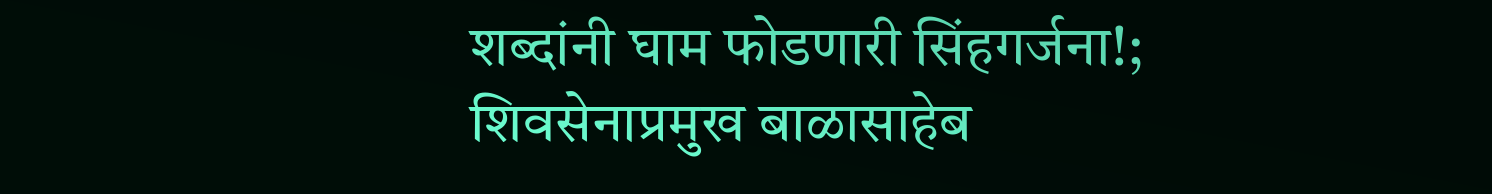शब्दांनी घाम फोडणारी सिंहगर्जना!; शिवसेनाप्रमुख बाळासाहेब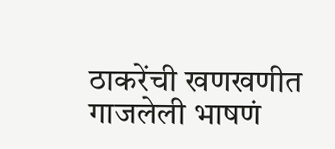ठाकरेंची खणखणीत गाजलेली भाषणं